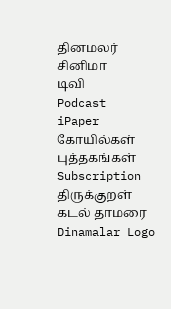தினமலர்
சினிமா
டிவி
Podcast
iPaper
கோயில்கள்
புத்தகங்கள்
Subscription
திருக்குறள்
கடல் தாமரை
Dinamalar Logo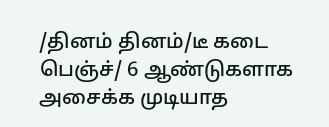/தினம் தினம்/டீ கடை பெஞ்ச்/ 6 ஆண்டுகளாக அசைக்க முடியாத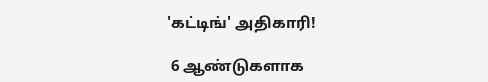'கட்டிங்' அதிகாரி!

 6 ஆண்டுகளாக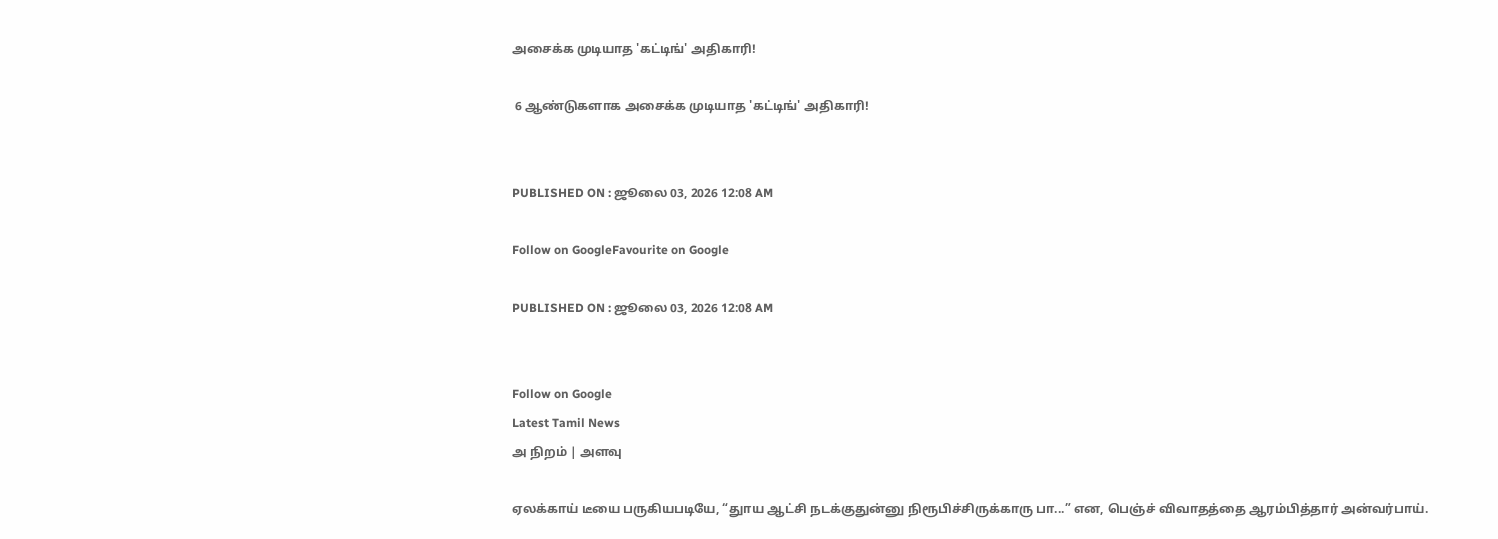அசைக்க முடியாத 'கட்டிங்' அதிகாரி!

 6 ஆண்டுகளாக அசைக்க முடியாத 'கட்டிங்' அதிகாரி!


PUBLISHED ON : ஜூலை 03, 2026 12:08 AM

Follow on GoogleFavourite on Google

PUBLISHED ON : ஜூலை 03, 2026 12:08 AM


Follow on Google
Latest Tamil News
அ நிறம் | அளவு

ஏலக்காய் டீயை பருகியபடியே, “துாய ஆட்சி நடக்குதுன்னு நிரூபிச்சிருக்காரு பா...” என, பெஞ்ச் விவாதத்தை ஆரம்பித்தார் அன்வர்பாய்.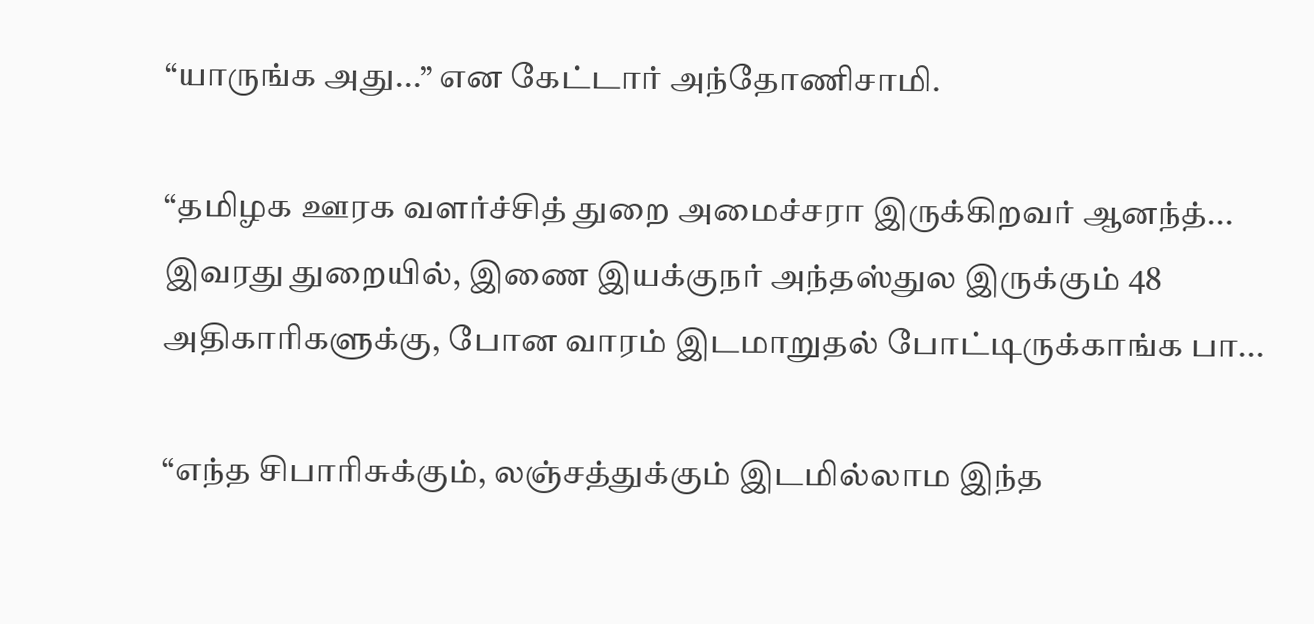“யாருங்க அது...” என கேட்டார் அந்தோணிசாமி.

“தமிழக ஊரக வளர்ச்சித் துறை அமைச்சரா இருக்கிறவர் ஆனந்த்... இவரது துறையில், இணை இயக்குநர் அந்தஸ்துல இருக்கும் 48 அதிகாரிகளுக்கு, போன வாரம் இடமாறுதல் போட்டிருக்காங்க பா...

“எந்த சிபாரிசுக்கும், லஞ்சத்துக்கும் இடமில்லாம இந்த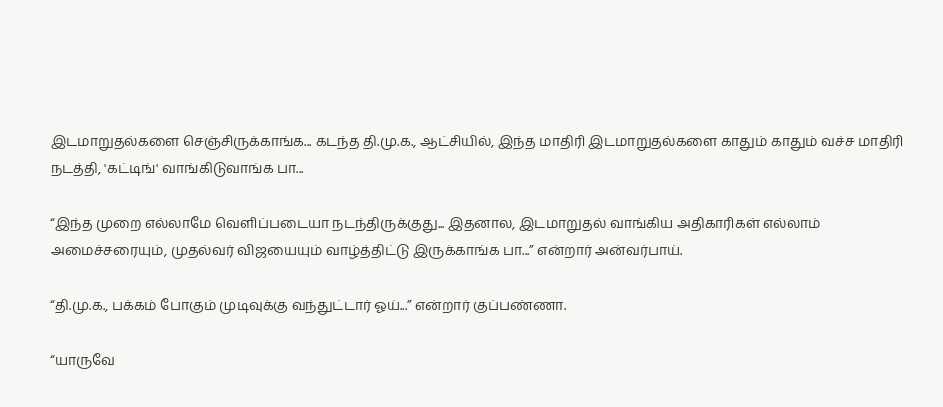இடமாறுதல்களை செஞ்சிருக்காங்க... கடந்த தி.மு.க., ஆட்சியில், இந்த மாதிரி இடமாறுதல்களை காதும் காதும் வச்ச மாதிரி நடத்தி, 'கட்டிங்' வாங்கிடுவாங்க பா...

“இந்த முறை எல்லாமே வெளிப்படையா நடந்திருக்குது... இதனால, இடமாறுதல் வாங்கிய அதிகாரிகள் எல்லாம் அமைச்சரையும், முதல்வர் விஜயையும் வாழ்த்திட்டு இருக்காங்க பா...” என்றார் அன்வர்பாய்.

“தி.மு.க., பக்கம் போகும் முடிவுக்கு வந்துட்டார் ஓய்...” என்றார் குப்பண்ணா.

“யாருவே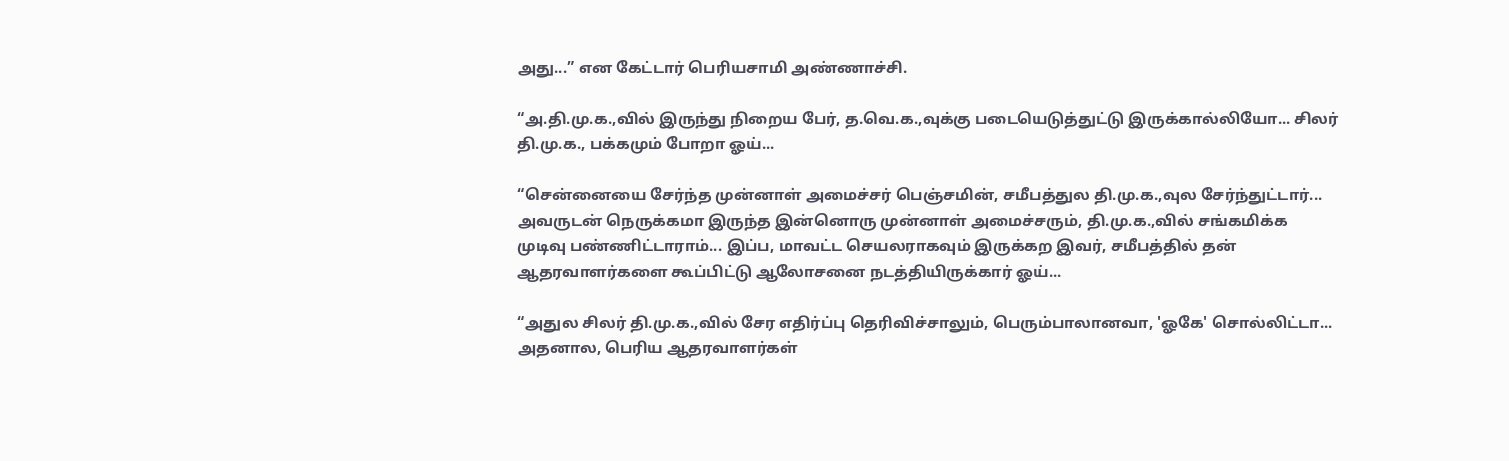அது...” என கேட்டார் பெரியசாமி அண்ணாச்சி.

“அ.தி.மு.க.,வில் இருந்து நிறைய பேர், த.வெ.க.,வுக்கு படையெடுத்துட்டு இருக்கால்லியோ... சிலர் தி.மு.க., பக்கமும் போறா ஓய்...

“சென்னையை சேர்ந்த முன்னாள் அமைச்சர் பெஞ்சமின், சமீபத்துல தி.மு.க.,வுல சேர்ந்துட்டார்... அவருடன் நெருக்கமா இருந்த இன்னொரு முன்னாள் அமைச்சரும், தி.மு.க.,வில் சங்கமிக்க முடிவு பண்ணிட்டாராம்... இப்ப, மாவட்ட செயலராகவும் இருக்கற இவர், சமீபத்தில் தன் ஆதரவாளர்களை கூப்பிட்டு ஆலோசனை நடத்தியிருக்கார் ஓய்...

“அதுல சிலர் தி.மு.க.,வில் சேர எதிர்ப்பு தெரிவிச்சாலும், பெரும்பாலானவா, 'ஓகே' சொல்லிட்டா... அதனால, பெரிய ஆதரவாளர்கள்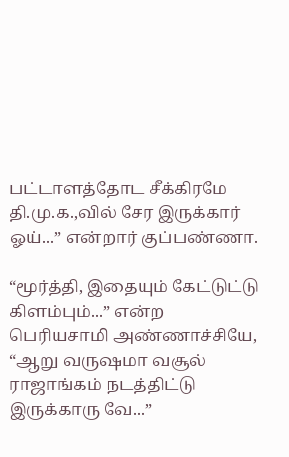பட்டாளத்தோட சீக்கிரமே தி.மு.க.,வில் சேர இருக்கார் ஓய்...” என்றார் குப்பண்ணா.

“மூர்த்தி, இதையும் கேட்டுட்டு கிளம்பும்...” என்ற பெரியசாமி அண்ணாச்சியே, “ஆறு வருஷமா வசூல் ராஜாங்கம் நடத்திட்டு இருக்காரு வே...”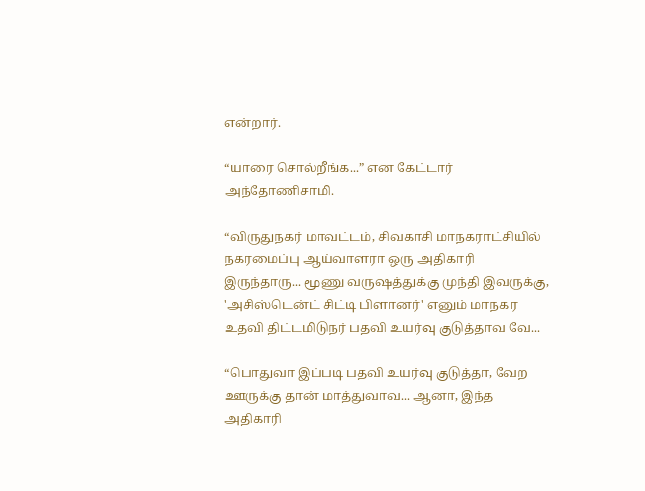என்றார்.

“யாரை சொல்றீங்க...” என கேட்டார் அந்தோணிசாமி.

“விருதுநகர் மாவட்டம், சிவகாசி மாநகராட்சியில் நகரமைப்பு ஆய்வாளரா ஒரு அதிகாரி இருந்தாரு... மூணு வருஷத்துக்கு முந்தி இவருக்கு, 'அசிஸ்டென்ட் சிட்டி பிளானர்' எனும் மாநகர உதவி திட்டமிடுநர் பதவி உயர்வு குடுத்தாவ வே...

“பொதுவா இப்படி பதவி உயர்வு குடுத்தா, வேற ஊருக்கு தான் மாத்துவாவ... ஆனா, இந்த அதிகாரி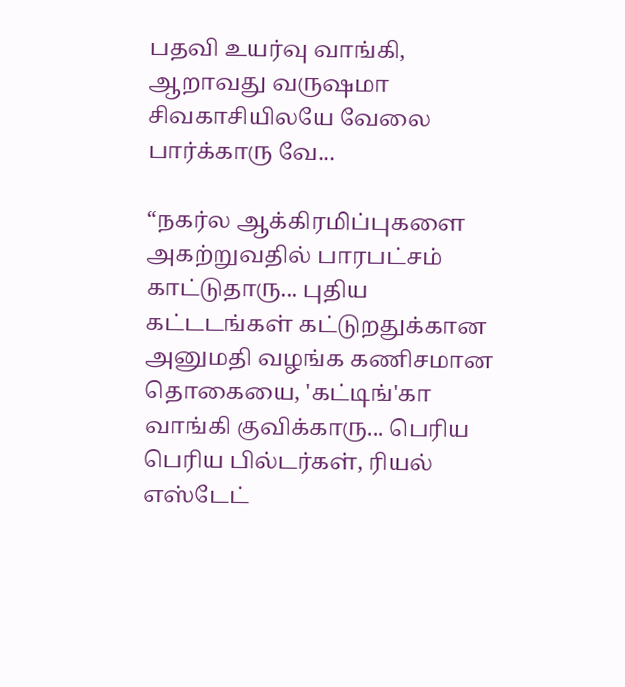பதவி உயர்வு வாங்கி, ஆறாவது வருஷமா சிவகாசியிலயே வேலை பார்க்காரு வே...

“நகர்ல ஆக்கிரமிப்புகளை அகற்றுவதில் பாரபட்சம் காட்டுதாரு... புதிய கட்டடங்கள் கட்டுறதுக்கான அனுமதி வழங்க கணிசமான தொகையை, 'கட்டிங்'கா வாங்கி குவிக்காரு... பெரிய பெரிய பில்டர்கள், ரியல் எஸ்டேட்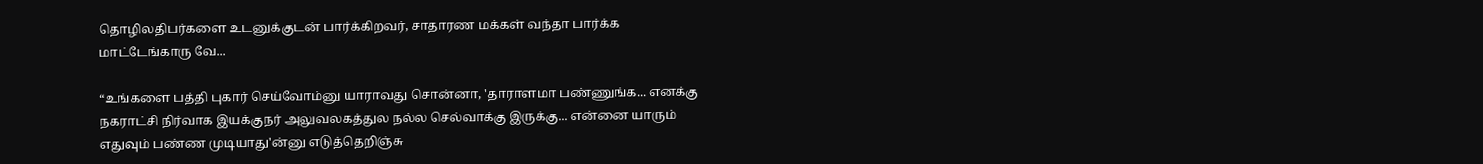தொழிலதிபர்களை உடனுக்குடன் பார்க்கிறவர், சாதாரண மக்கள் வந்தா பார்க்க மாட்டேங்காரு வே...

“உங்களை பத்தி புகார் செய்வோம்னு யாராவது சொன்னா, 'தாராளமா பண்ணுங்க... எனக்கு நகராட்சி நிர்வாக இயக்குநர் அலுவலகத்துல நல்ல செல்வாக்கு இருக்கு... என்னை யாரும் எதுவும் பண்ண முடியாது'ன்னு எடுத்தெறிஞ்சு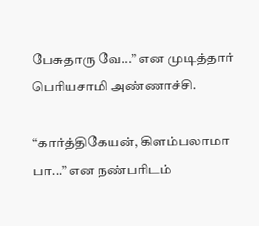பேசுதாரு வே...” என முடித்தார் பெரியசாமி அண்ணாச்சி.

“கார்த்திகேயன், கிளம்பலாமா பா...” என நண்பரிடம்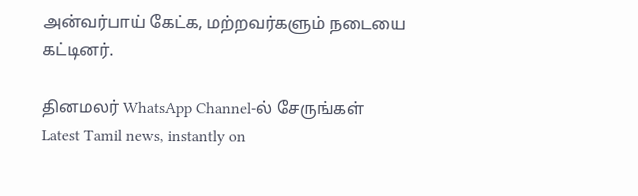அன்வர்பாய் கேட்க, மற்றவர்களும் நடையை கட்டினர்.

தினமலர் WhatsApp Channel-ல் சேருங்கள்
Latest Tamil news, instantly on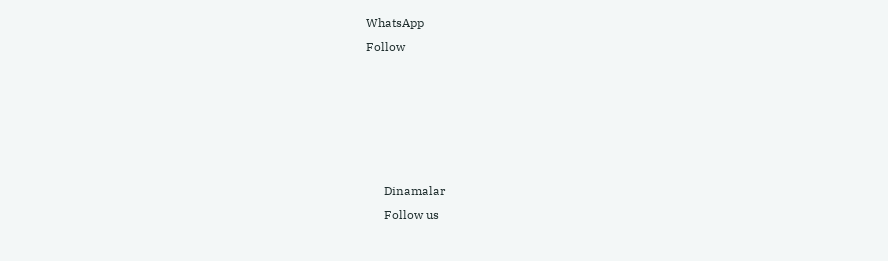WhatsApp
Follow





      Dinamalar
      Follow us